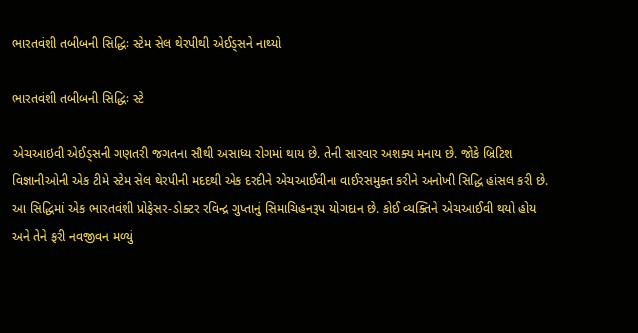ભારતવંશી તબીબની સિદ્ધિઃ સ્ટેમ સેલ થેરપીથી એઈડ્સને નાથ્યો

ભારતવંશી તબીબની સિદ્ધિઃ સ્ટે

એચઆઇવી એઈડ્સની ગણતરી જગતના સૌથી અસાધ્ય રોગમાં થાય છે. તેની સારવાર અશક્ય મનાય છે. જોકે બ્રિટિશ વિજ્ઞાનીઓની એક ટીમે સ્ટેમ સેલ થેરપીની મદદથી એક દરદીને એચઆઈવીના વાઈરસમુક્ત કરીને અનોખી સિદ્ધિ હાંસલ કરી છે. આ સિદ્ધિમાં એક ભારતવંશી પ્રોફેસર-ડોક્ટર રવિન્દ્ર ગુપ્તાનું સિમાચિહનરૂપ યોગદાન છે. કોઈ વ્યક્તિને એચઆઈવી થયો હોય અને તેને ફરી નવજીવન મળ્યું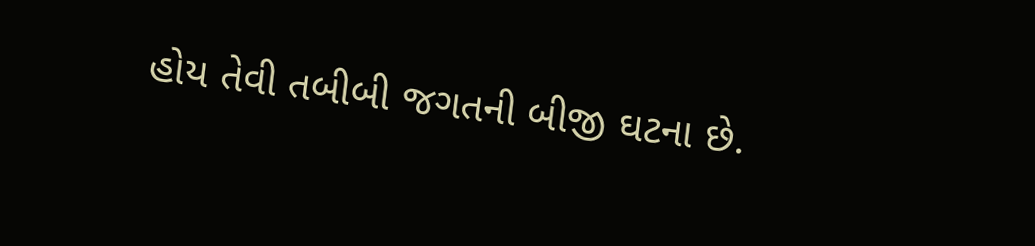હોય તેવી તબીબી જગતની બીજી ઘટના છે.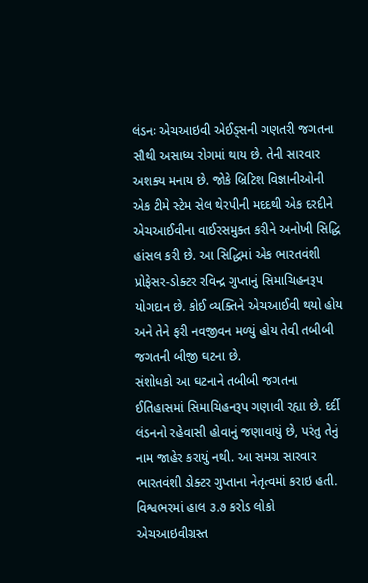લંડનઃ એચઆઇવી એઈડ્સની ગણતરી જગતના સૌથી અસાધ્ય રોગમાં થાય છે. તેની સારવાર અશક્ય મનાય છે. જોકે બ્રિટિશ વિજ્ઞાનીઓની એક ટીમે સ્ટેમ સેલ થેરપીની મદદથી એક દરદીને એચઆઈવીના વાઈરસમુક્ત કરીને અનોખી સિદ્ધિ હાંસલ કરી છે. આ સિદ્ધિમાં એક ભારતવંશી પ્રોફેસર-ડોક્ટર રવિન્દ્ર ગુપ્તાનું સિમાચિહનરૂપ યોગદાન છે. કોઈ વ્યક્તિને એચઆઈવી થયો હોય અને તેને ફરી નવજીવન મળ્યું હોય તેવી તબીબી જગતની બીજી ઘટના છે.
સંશોધકો આ ઘટનાને તબીબી જગતના ઈતિહાસમાં સિમાચિહનરૂપ ગણાવી રહ્યા છે. દર્દી લંડનનો રહેવાસી હોવાનું જણાવાયું છે, પરંતુ તેનું નામ જાહેર કરાયું નથી. આ સમગ્ર સારવાર ભારતવંશી ડોક્ટર ગુપ્તાના નેતૃત્વમાં કરાઇ હતી.
વિશ્વભરમાં હાલ ૩.૭ કરોડ લોકો એચઆઇવીગ્રસ્ત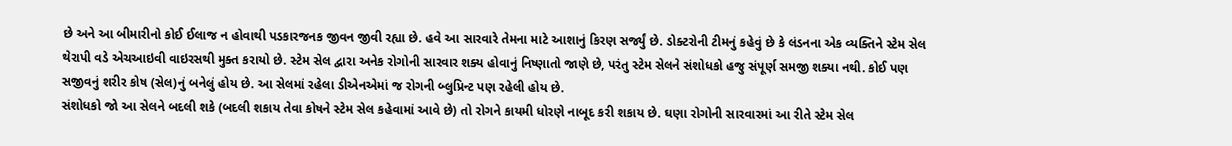છે અને આ બીમારીનો કોઈ ઈલાજ ન હોવાથી પડકારજનક જીવન જીવી રહ્યા છે. હવે આ સારવારે તેમના માટે આશાનું કિરણ સર્જ્યું છે. ડોક્ટરોની ટીમનું કહેવું છે કે લંડનના એક વ્યક્તિને સ્ટેમ સેલ થેરાપી વડે એચઆઇવી વાઇરસથી મુક્ત કરાયો છે. સ્ટેમ સેલ દ્વારા અનેક રોગોની સારવાર શક્ય હોવાનું નિષ્ણાતો જાણે છે, પરંતુ સ્ટેમ સેલને સંશોધકો હજુ સંપૂર્ણ સમજી શક્યા નથી. કોઈ પણ સજીવનું શરીર કોષ (સેલ)નું બનેલું હોય છે. આ સેલમાં રહેલા ડીએનએમાં જ રોગની બ્લુપ્રિન્ટ પણ રહેલી હોય છે.
સંશોધકો જો આ સેલને બદલી શકે (બદલી શકાય તેવા કોષને સ્ટેમ સેલ કહેવામાં આવે છે) તો રોગને કાયમી ધોરણે નાબૂદ કરી શકાય છે. ઘણા રોગોની સારવારમાં આ રીતે સ્ટેમ સેલ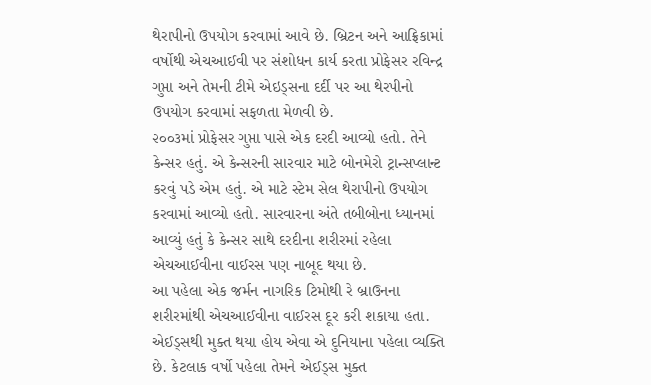થેરાપીનો ઉપયોગ કરવામાં આવે છે. બ્રિટન અને આફ્રિકામાં વર્ષોથી એચઆઈવી પર સંશોધન કાર્ય કરતા પ્રોફેસર રવિન્દ્ર ગુપ્તા અને તેમની ટીમે એઇડ્સના દર્દી પર આ થેરપીનો ઉપયોગ કરવામાં સફળતા મેળવી છે.
૨૦૦૩માં પ્રોફેસર ગુપ્તા પાસે એક દરદી આવ્યો હતો. તેને કેન્સર હતું. એ કેન્સરની સારવાર માટે બોનમેરો ટ્રાન્સપ્લાન્ટ કરવું પડે એમ હતું. એ માટે સ્ટેમ સેલ થેરાપીનો ઉપયોગ કરવામાં આવ્યો હતો. સારવારના અંતે તબીબોના ધ્યાનમાં આવ્યું હતું કે કેન્સર સાથે દરદીના શરીરમાં રહેલા એચઆઈવીના વાઈરસ પણ નાબૂદ થયા છે.
આ પહેલા એક જર્મન નાગરિક ટિમોથી રે બ્રાઉનના શરીરમાંથી એચઆઈવીના વાઈરસ દૂર કરી શકાયા હતા. એઈડ્સથી મુક્ત થયા હોય એવા એ દુનિયાના પહેલા વ્યક્તિ છે. કેટલાક વર્ષો પહેલા તેમને એઈડ્સ મુક્ત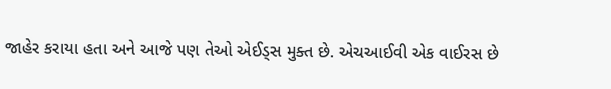જાહેર કરાયા હતા અને આજે પણ તેઓ એઈડ્સ મુક્ત છે. એચઆઈવી એક વાઈરસ છે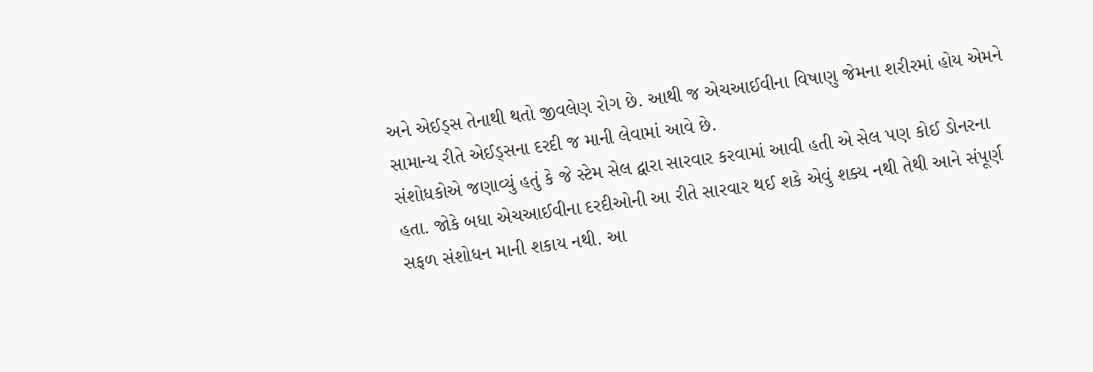અને એઈડ્સ તેનાથી થતો જીવલેણ રોગ છે. આથી જ એચઆઈવીના વિષાણુ જેમના શરીરમાં હોય એમને સામાન્ય રીતે એઈડ્સના દરદી જ માની લેવામાં આવે છે.
સંશોધકોએ જણાવ્યું હતું કે જે સ્ટેમ સેલ દ્વારા સારવાર કરવામાં આવી હતી એ સેલ પણ કોઈ ડોનરના હતા. જોકે બધા એચઆઈવીના દરદીઓની આ રીતે સારવાર થઈ શકે એવું શક્ય નથી તેથી આને સંપૂર્ણ સફળ સંશોધન માની શકાય નથી. આ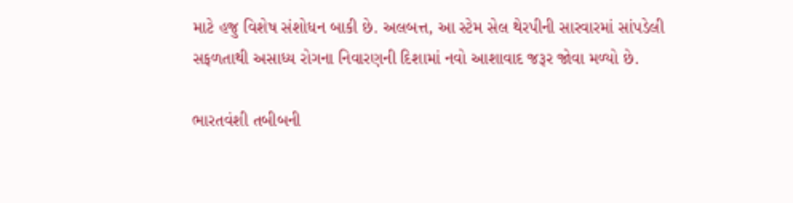માટે હજુ વિશેષ સંશોધન બાકી છે. અલબત્ત, આ સ્ટેમ સેલ થેરપીની સારવારમાં સાંપડેલી સફળતાથી અસાધ્ય રોગના નિવારણની દિશામાં નવો આશાવાદ જરૂર જોવા મળ્યો છે.

ભારતવંશી તબીબની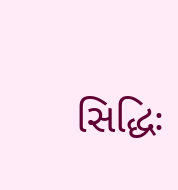સિદ્ધિઃ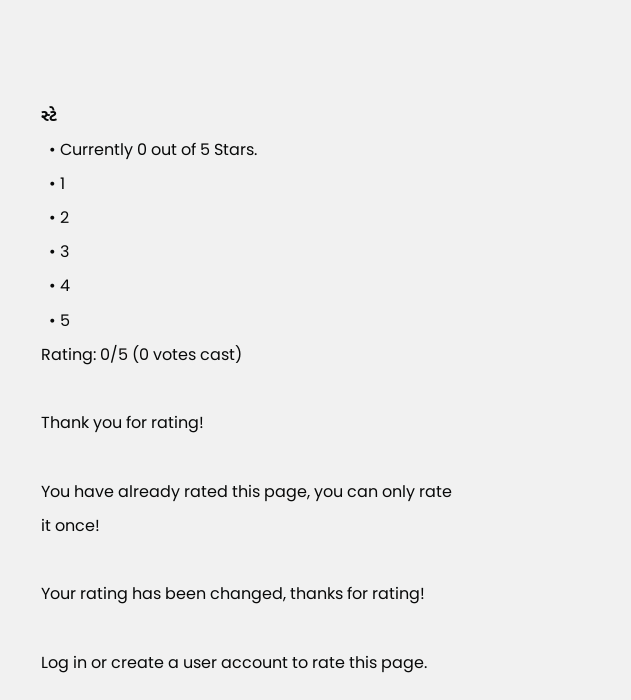સ્ટે
  • Currently 0 out of 5 Stars.
  • 1
  • 2
  • 3
  • 4
  • 5
Rating: 0/5 (0 votes cast)

Thank you for rating!

You have already rated this page, you can only rate it once!

Your rating has been changed, thanks for rating!

Log in or create a user account to rate this page.